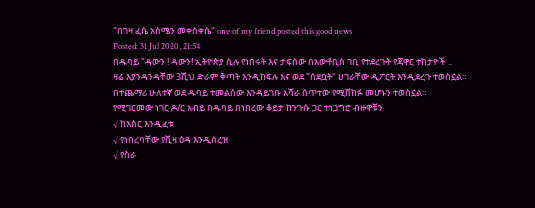"በገዛ ፈሴ አስሜን መቀስቀሴ" one of my friend posted this good news
Posted: 31 Jul 2020, 21:54
በዱባይ "ዳውን ! ዳውን! ኢትዮጵያ ሲሉ የነበሩት እና ታፍሰው በአውቶቢስ ገቢ የተደረጉት የጃዋር ተከታዮች ..
ዛሬ እያንዳንዳቸው 3ሺህ ድራም ቅጣት እንዲከፍሉ እና ወደ "ሰደቧት" ሀገራቸው ዲፖርት እንዲደረጉ ተወስኗል።
በተጨማሪ ሁለተኛ ወደ ዱባይ ተመልሰው እንዳይገቡ አሻራ ሰጥተው የሚሸከፉ መሆኑን ተወስኗል።
የሚገርመው ነገር ዶ/ር አብይ በዱባይ በነበረው ቆይታ ከንጉሱ ጋር ተነጋግሮ ብዙዋቹን
√ ከእስር እንዲፈቱ
√ የነበረባቸው የቪዛ ዕዳ እንዲሰረዝ
√ የስራ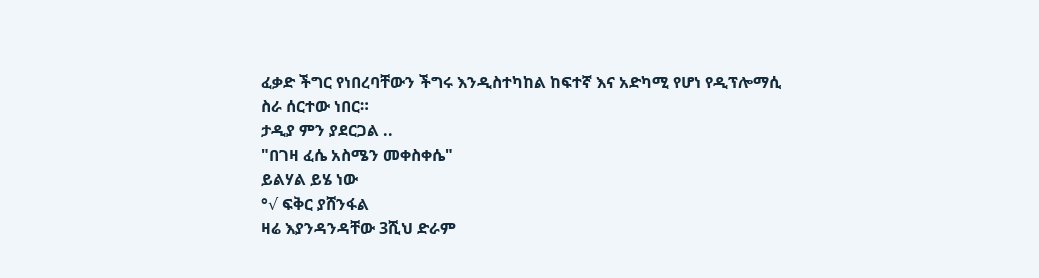ፈቃድ ችግር የነበረባቸውን ችግሩ እንዲስተካከል ከፍተኛ እና አድካሚ የሆነ የዲፕሎማሲ ስራ ሰርተው ነበር።
ታዲያ ምን ያደርጋል ..
"በገዛ ፈሴ አስሜን መቀስቀሴ"
ይልሃል ይሄ ነው
°√ ፍቅር ያሸንፋል
ዛሬ እያንዳንዳቸው 3ሺህ ድራም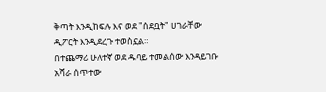ቅጣት እንዲከፍሉ እና ወደ "ሰደቧት" ሀገራቸው ዲፖርት እንዲደረጉ ተወስኗል።
በተጨማሪ ሁለተኛ ወደ ዱባይ ተመልሰው እንዳይገቡ አሻራ ሰጥተው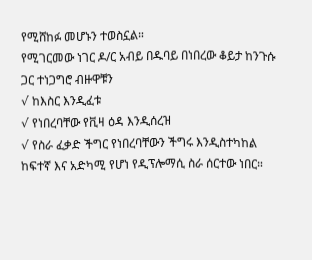የሚሸከፉ መሆኑን ተወስኗል።
የሚገርመው ነገር ዶ/ር አብይ በዱባይ በነበረው ቆይታ ከንጉሱ ጋር ተነጋግሮ ብዙዋቹን
√ ከእስር እንዲፈቱ
√ የነበረባቸው የቪዛ ዕዳ እንዲሰረዝ
√ የስራ ፈቃድ ችግር የነበረባቸውን ችግሩ እንዲስተካከል ከፍተኛ እና አድካሚ የሆነ የዲፕሎማሲ ስራ ሰርተው ነበር።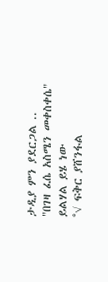ታዲያ ምን ያደርጋል ..
"በገዛ ፈሴ አስሜን መቀስቀሴ"
ይልሃል ይሄ ነው
°√ ፍቅር ያሸንፋል